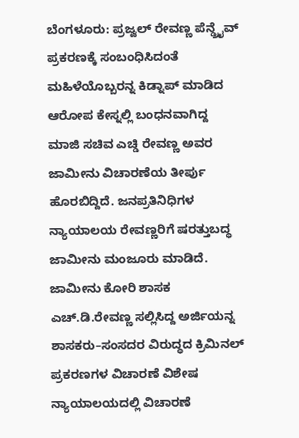ಬೆಂಗಳೂರು: ಪ್ರಜ್ವಲ್ ರೇವಣ್ಣ ಪೆನ್ಡ್ರೈವ್ ಪ್ರಕರಣಕ್ಕೆ ಸಂಬಂಧಿಸಿದಂತೆ ಮಹಿಳೆಯೊಬ್ಬರನ್ನ ಕಿಡ್ನಾಪ್ ಮಾಡಿದ ಆರೋಪ ಕೇಸ್ನಲ್ಲಿ ಬಂಧನವಾಗಿದ್ದ ಮಾಜಿ ಸಚಿವ ಎಚ್ಡಿ ರೇವಣ್ಣ ಅವರ ಜಾಮೀನು ವಿಚಾರಣೆಯ ತೀರ್ಪು ಹೊರಬಿದ್ದಿದೆ. ಜನಪ್ರತಿನಿಧಿಗಳ ನ್ಯಾಯಾಲಯ ರೇವಣ್ಣರಿಗೆ ಷರತ್ತುಬದ್ಧ ಜಾಮೀನು ಮಂಜೂರು ಮಾಡಿದೆ. ಜಾಮೀನು ಕೋರಿ ಶಾಸಕ ಎಚ್.ಡಿ.ರೇವಣ್ಣ ಸಲ್ಲಿಸಿದ್ದ ಅರ್ಜಿಯನ್ನ ಶಾಸಕರು–ಸಂಸದರ ವಿರುದ್ಧದ ಕ್ರಿಮಿನಲ್ ಪ್ರಕರಣಗಳ ವಿಚಾರಣೆ ವಿಶೇಷ ನ್ಯಾಯಾಲಯದಲ್ಲಿ ವಿಚಾರಣೆ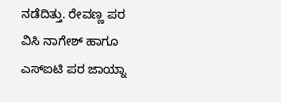ನಡೆದಿತ್ತು. ರೇವಣ್ಣ ಪರ ವಿಸಿ ನಾಗೇಶ್ ಹಾಗೂ ಎಸ್ಐಟಿ ಪರ ಜಾಯ್ನಾ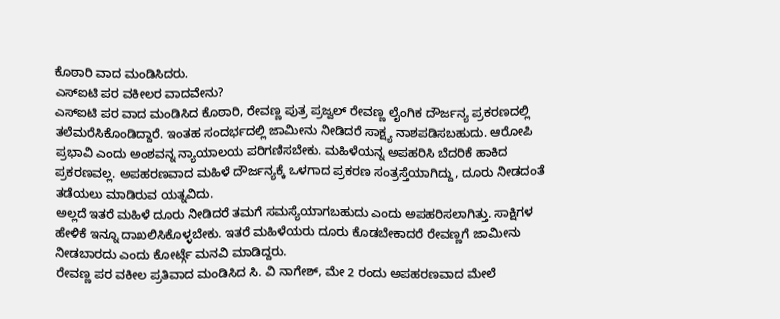ಕೊಠಾರಿ ವಾದ ಮಂಡಿಸಿದರು.
ಎಸ್ಐಟಿ ಪರ ವಕೀಲರ ವಾದವೇನು?
ಎಸ್ಐಟಿ ಪರ ವಾದ ಮಂಡಿಸಿದ ಕೊಠಾರಿ, ರೇವಣ್ಣ ಪುತ್ರ ಪ್ರಜ್ವಲ್ ರೇವಣ್ಣ ಲೈಂಗಿಕ ದೌರ್ಜನ್ಯ ಪ್ರಕರಣದಲ್ಲಿ ತಲೆಮರೆಸಿಕೊಂಡಿದ್ದಾರೆ. ಇಂತಹ ಸಂದರ್ಭದಲ್ಲಿ ಜಾಮೀನು ನೀಡಿದರೆ ಸಾಕ್ಷ್ಯ ನಾಶಪಡಿಸಬಹುದು. ಆರೋಪಿ ಪ್ರಭಾವಿ ಎಂದು ಅಂಶವನ್ನ ನ್ಯಾಯಾಲಯ ಪರಿಗಣಿಸಬೇಕು. ಮಹಿಳೆಯನ್ನ ಅಪಹರಿಸಿ ಬೆದರಿಕೆ ಹಾಕಿದ ಪ್ರಕರಣವಲ್ಲ. ಅಪಹರಣವಾದ ಮಹಿಳೆ ದೌರ್ಜನ್ಯಕ್ಕೆ ಒಳಗಾದ ಪ್ರಕರಣ ಸಂತ್ರಸ್ತೆಯಾಗಿದ್ದು, ದೂರು ನೀಡದಂತೆ ತಡೆಯಲು ಮಾಡಿರುವ ಯತ್ನವಿದು.
ಅಲ್ಲದೆ ಇತರೆ ಮಹಿಳೆ ದೂರು ನೀಡಿದರೆ ತಮಗೆ ಸಮಸ್ಯೆಯಾಗಬಹುದು ಎಂದು ಅಪಹರಿಸಲಾಗಿತ್ತು. ಸಾಕ್ಷಿಗಳ ಹೇಳಿಕೆ ಇನ್ನೂ ದಾಖಲಿಸಿಕೊಳ್ಳಬೇಕು. ಇತರೆ ಮಹಿಳೆಯರು ದೂರು ಕೊಡಬೇಕಾದರೆ ರೇವಣ್ಣಗೆ ಜಾಮೀನು ನೀಡಬಾರದು ಎಂದು ಕೋರ್ಟ್ಗೆ ಮನವಿ ಮಾಡಿದ್ದರು.
ರೇವಣ್ಣ ಪರ ವಕೀಲ ಪ್ರತಿವಾದ ಮಂಡಿಸಿದ ಸಿ. ವಿ ನಾಗೇಶ್, ಮೇ 2 ರಂದು ಅಪಹರಣವಾದ ಮೇಲೆ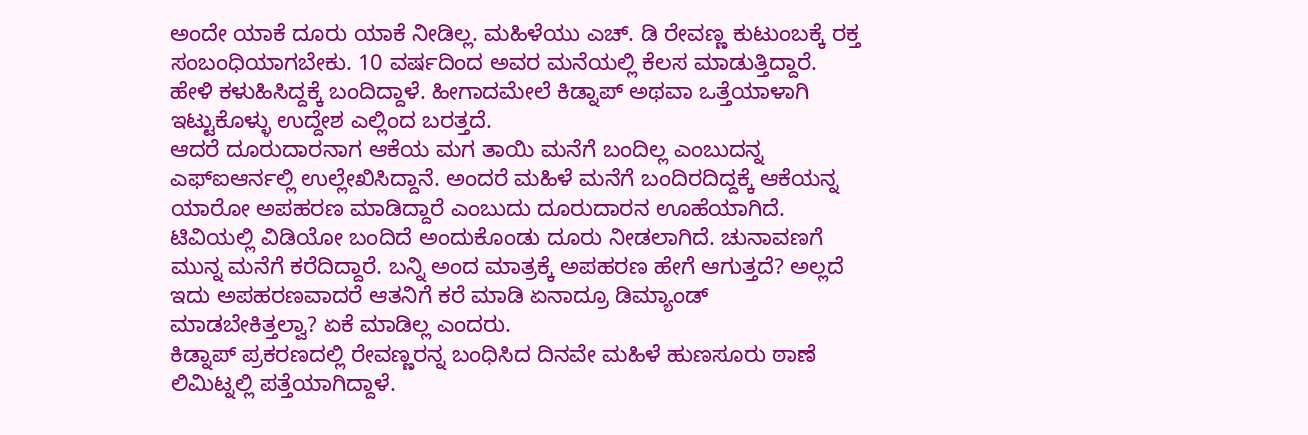ಅಂದೇ ಯಾಕೆ ದೂರು ಯಾಕೆ ನೀಡಿಲ್ಲ. ಮಹಿಳೆಯು ಎಚ್. ಡಿ ರೇವಣ್ಣ ಕುಟುಂಬಕ್ಕೆ ರಕ್ತ ಸಂಬಂಧಿಯಾಗಬೇಕು. 10 ವರ್ಷದಿಂದ ಅವರ ಮನೆಯಲ್ಲಿ ಕೆಲಸ ಮಾಡುತ್ತಿದ್ದಾರೆ. ಹೇಳಿ ಕಳುಹಿಸಿದ್ದಕ್ಕೆ ಬಂದಿದ್ದಾಳೆ. ಹೀಗಾದಮೇಲೆ ಕಿಡ್ನಾಪ್ ಅಥವಾ ಒತ್ತೆಯಾಳಾಗಿ ಇಟ್ಟುಕೊಳ್ಳು ಉದ್ದೇಶ ಎಲ್ಲಿಂದ ಬರತ್ತದೆ.
ಆದರೆ ದೂರುದಾರನಾಗ ಆಕೆಯ ಮಗ ತಾಯಿ ಮನೆಗೆ ಬಂದಿಲ್ಲ ಎಂಬುದನ್ನ ಎಫ್ಐಆರ್ನಲ್ಲಿ ಉಲ್ಲೇಖಿಸಿದ್ದಾನೆ. ಅಂದರೆ ಮಹಿಳೆ ಮನೆಗೆ ಬಂದಿರದಿದ್ದಕ್ಕೆ ಆಕೆಯನ್ನ ಯಾರೋ ಅಪಹರಣ ಮಾಡಿದ್ದಾರೆ ಎಂಬುದು ದೂರುದಾರನ ಊಹೆಯಾಗಿದೆ. ಟಿವಿಯಲ್ಲಿ ವಿಡಿಯೋ ಬಂದಿದೆ ಅಂದುಕೊಂಡು ದೂರು ನೀಡಲಾಗಿದೆ. ಚುನಾವಣಗೆ ಮುನ್ನ ಮನೆಗೆ ಕರೆದಿದ್ದಾರೆ. ಬನ್ನಿ ಅಂದ ಮಾತ್ರಕ್ಕೆ ಅಪಹರಣ ಹೇಗೆ ಆಗುತ್ತದೆ? ಅಲ್ಲದೆ ಇದು ಅಪಹರಣವಾದರೆ ಆತನಿಗೆ ಕರೆ ಮಾಡಿ ಏನಾದ್ರೂ ಡಿಮ್ಯಾಂಡ್ ಮಾಡಬೇಕಿತ್ತಲ್ವಾ? ಏಕೆ ಮಾಡಿಲ್ಲ ಎಂದರು.
ಕಿಡ್ನಾಪ್ ಪ್ರಕರಣದಲ್ಲಿ ರೇವಣ್ಣರನ್ನ ಬಂಧಿಸಿದ ದಿನವೇ ಮಹಿಳೆ ಹುಣಸೂರು ಠಾಣೆ ಲಿಮಿಟ್ನಲ್ಲಿ ಪತ್ತೆಯಾಗಿದ್ದಾಳೆ.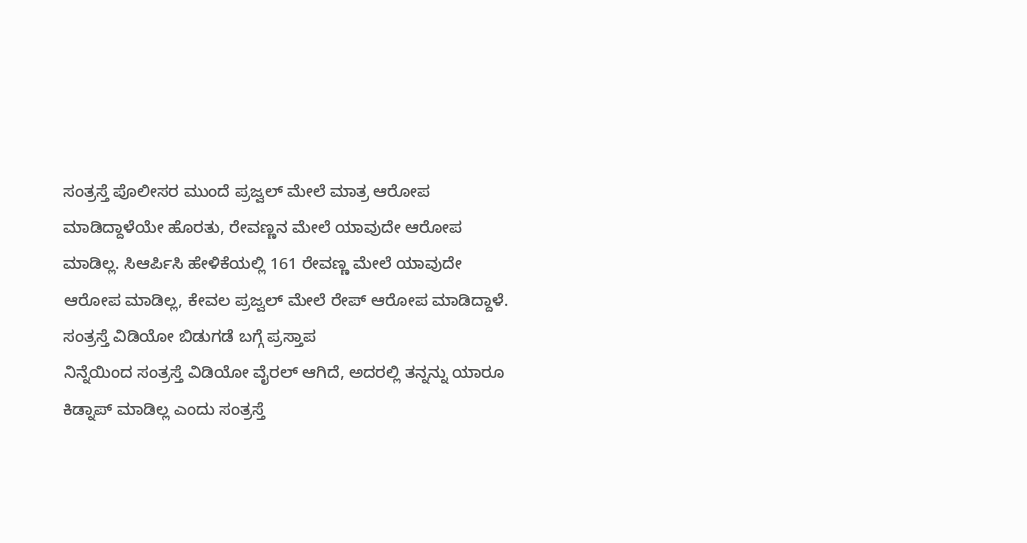ಸಂತ್ರಸ್ತೆ ಪೊಲೀಸರ ಮುಂದೆ ಪ್ರಜ್ವಲ್ ಮೇಲೆ ಮಾತ್ರ ಆರೋಪ ಮಾಡಿದ್ದಾಳೆಯೇ ಹೊರತು, ರೇವಣ್ಣನ ಮೇಲೆ ಯಾವುದೇ ಆರೋಪ ಮಾಡಿಲ್ಲ. ಸಿಆರ್ಪಿಸಿ ಹೇಳಿಕೆಯಲ್ಲಿ 161 ರೇವಣ್ಣ ಮೇಲೆ ಯಾವುದೇ ಆರೋಪ ಮಾಡಿಲ್ಲ, ಕೇವಲ ಪ್ರಜ್ವಲ್ ಮೇಲೆ ರೇಪ್ ಆರೋಪ ಮಾಡಿದ್ದಾಳೆ.
ಸಂತ್ರಸ್ತೆ ವಿಡಿಯೋ ಬಿಡುಗಡೆ ಬಗ್ಗೆ ಪ್ರಸ್ತಾಪ
ನಿನ್ನೆಯಿಂದ ಸಂತ್ರಸ್ತೆ ವಿಡಿಯೋ ವೈರಲ್ ಆಗಿದೆ, ಅದರಲ್ಲಿ ತನ್ನನ್ನು ಯಾರೂ ಕಿಡ್ನಾಪ್ ಮಾಡಿಲ್ಲ ಎಂದು ಸಂತ್ರಸ್ತೆ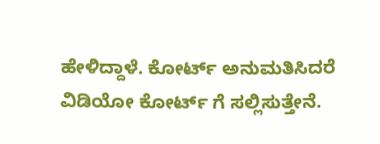ಹೇಳಿದ್ದಾಳೆ. ಕೋರ್ಟ್ ಅನುಮತಿಸಿದರೆ ವಿಡಿಯೋ ಕೋರ್ಟ್ ಗೆ ಸಲ್ಲಿಸುತ್ತೇನೆ.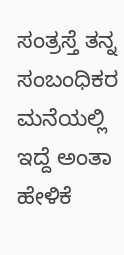ಸಂತ್ರಸ್ತೆ ತನ್ನ ಸಂಬಂಧಿಕರ ಮನೆಯಲ್ಲಿ ಇದ್ದೆ ಅಂತಾ ಹೇಳಿಕೆ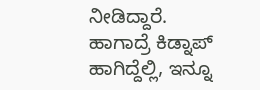ನೀಡಿದ್ದಾರೆ. ಹಾಗಾದ್ರೆ ಕಿಡ್ನಾಪ್ ಹಾಗಿದ್ದೆಲ್ಲಿ, ಇನ್ನೂ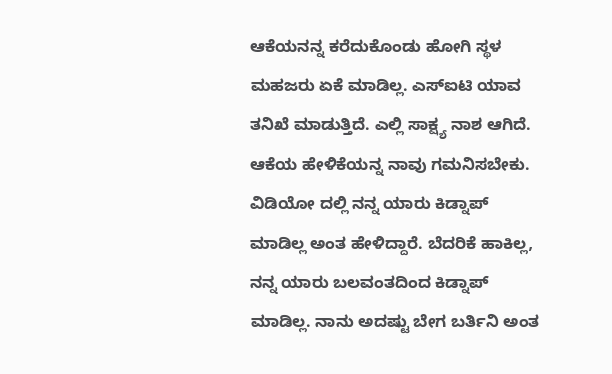ಆಕೆಯನನ್ನ ಕರೆದುಕೊಂಡು ಹೋಗಿ ಸ್ಥಳ ಮಹಜರು ಏಕೆ ಮಾಡಿಲ್ಲ. ಎಸ್ಐಟಿ ಯಾವ ತನಿಖೆ ಮಾಡುತ್ತಿದೆ. ಎಲ್ಲಿ ಸಾಕ್ಷ್ಯ ನಾಶ ಆಗಿದೆ. ಆಕೆಯ ಹೇಳಿಕೆಯನ್ನ ನಾವು ಗಮನಿಸಬೇಕು. ವಿಡಿಯೋ ದಲ್ಲಿ ನನ್ನ ಯಾರು ಕಿಡ್ನಾಪ್ ಮಾಡಿಲ್ಲ ಅಂತ ಹೇಳಿದ್ದಾರೆ. ಬೆದರಿಕೆ ಹಾಕಿಲ್ಲ, ನನ್ನ ಯಾರು ಬಲವಂತದಿಂದ ಕಿಡ್ನಾಪ್ ಮಾಡಿಲ್ಲ. ನಾನು ಅದಷ್ಟು ಬೇಗ ಬರ್ತಿನಿ ಅಂತ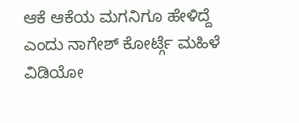ಆಕೆ ಆಕೆಯ ಮಗನಿಗೂ ಹೇಳಿದ್ದೆ ಎಂದು ನಾಗೇಶ್ ಕೋರ್ಟ್ಗೆ ಮಹಿಳೆ ವಿಡಿಯೋ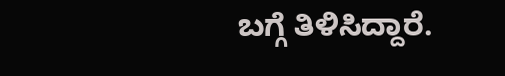ಬಗ್ಗೆ ತಿಳಿಸಿದ್ದಾರೆ.